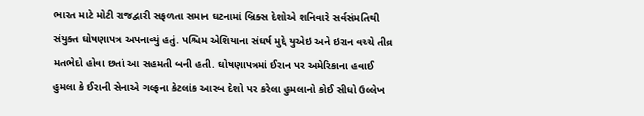ભારત માટે મોટી રાજદ્વારી સફળતા સમાન ઘટનામાં બ્રિક્સ દેશોએ શનિવારે સર્વસંમતિથી સંયુક્ત ઘોષણાપત્ર અપનાવ્યું હતું. પશ્ચિમ એશિયાના સંઘર્ષ મુદ્દે યુએઇ અને ઇરાન વચ્ચે તીવ્ર મતભેદો હોવા છતાં આ સહમતી બની હતી. ઘોષણાપત્રમાં ઈરાન પર અમેરિકાના હવાઈ હુમલા કે ઈરાની સેનાએ ગલ્ફના કેટલાંક આરબ દેશો પર કરેલા હુમલાનો કોઈ સીધો ઉલ્લેખ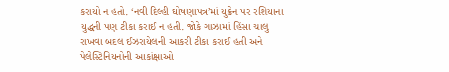કરાયો ન હતો. ‘નવી દિલ્હી ઘોષણાપત્ર’માં યુક્રેન પર રશિયાના યુદ્ધની પણ ટીકા કરાઈ ન હતી. જોકે ગાઝામાં હિંસા ચાલુ રાખવા બદલ ઈઝરાયેલની આકરી ટીકા કરાઈ હતી અને પેલેસ્ટિનિયનોની આકાંક્ષાઓ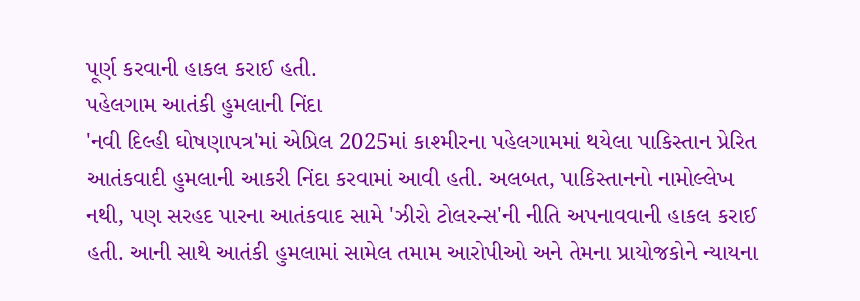પૂર્ણ કરવાની હાકલ કરાઈ હતી.
પહેલગામ આતંકી હુમલાની નિંદા
'નવી દિલ્હી ઘોષણાપત્ર'માં એપ્રિલ 2025માં કાશ્મીરના પહેલગામમાં થયેલા પાકિસ્તાન પ્રેરિત આતંકવાદી હુમલાની આકરી નિંદા કરવામાં આવી હતી. અલબત, પાકિસ્તાનનો નામોલ્લેખ નથી, પણ સરહદ પારના આતંકવાદ સામે 'ઝીરો ટોલરન્સ'ની નીતિ અપનાવવાની હાકલ કરાઈ હતી. આની સાથે આતંકી હુમલામાં સામેલ તમામ આરોપીઓ અને તેમના પ્રાયોજકોને ન્યાયના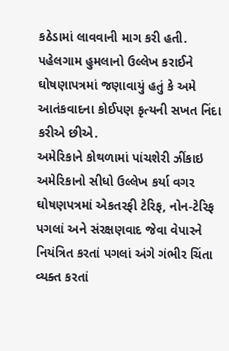કઠેડામાં લાવવાની માગ કરી હતી. પહેલગામ હુમલાનો ઉલ્લેખ કરાઈને ઘોષણાપત્રમાં જણાવાયું હતું કે અમે આતંકવાદના કોઈપણ કૃત્યની સખત નિંદા કરીએ છીએ.
અમેરિકાને કોથળામાં પાંચશેરી ઝીંકાઇ
અમેરિકાનો સીધો ઉલ્લેખ કર્યા વગર ઘોષણપત્રમાં એકતરફી ટેરિફ, નોન-ટેરિફ પગલાં અને સંરક્ષણવાદ જેવા વેપારને નિયંત્રિત કરતાં પગલાં અંગે ગંભીર ચિંતા વ્યક્ત કરતાં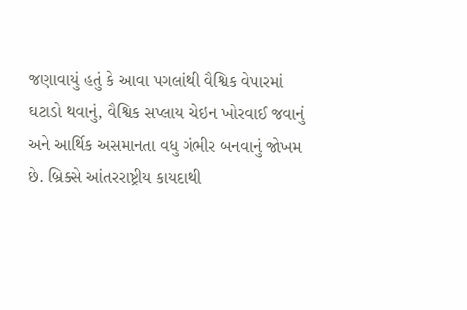જણાવાયું હતું કે આવા પગલાંથી વૈશ્વિક વેપારમાં ઘટાડો થવાનું, વૈશ્વિક સપ્લાય ચેઇન ખોરવાઈ જવાનું અને આર્થિક અસમાનતા વધુ ગંભીર બનવાનું જોખમ છે. બ્રિક્સે આંતરરાષ્ટ્રીય કાયદાથી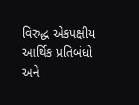વિરુદ્ધ એકપક્ષીય આર્થિક પ્રતિબંધો અને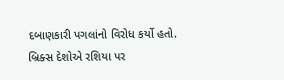દબાણકારી પગલાંનો વિરોધ કર્યો હતો. બ્રિક્સ દેશોએ રશિયા પર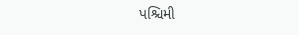પશ્ચિમી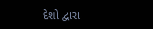દેશો દ્વારા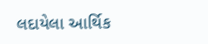લદાયેલા આર્થિક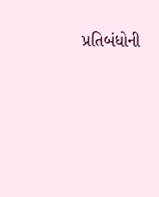પ્રતિબંધોની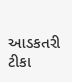આડકતરી ટીકા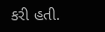કરી હતી.